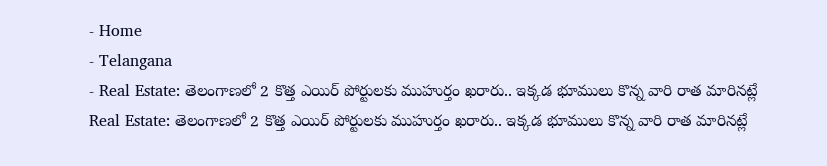- Home
- Telangana
- Real Estate: తెలంగాణలో 2 కొత్త ఎయిర్ పోర్టులకు ముహుర్తం ఖరారు.. ఇక్కడ భూములు కొన్న వారి రాత మారినట్లే
Real Estate: తెలంగాణలో 2 కొత్త ఎయిర్ పోర్టులకు ముహుర్తం ఖరారు.. ఇక్కడ భూములు కొన్న వారి రాత మారినట్లే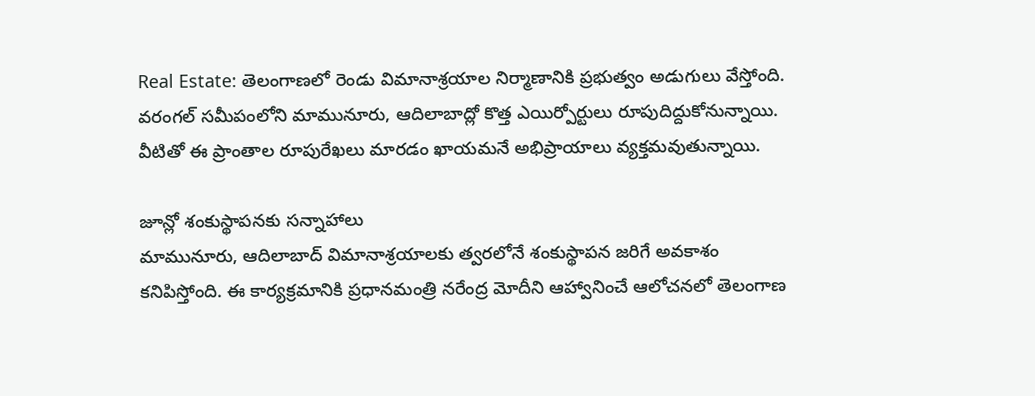Real Estate: తెలంగాణలో రెండు విమానాశ్రయాల నిర్మాణానికి ప్రభుత్వం అడుగులు వేస్తోంది. వరంగల్ సమీపంలోని మామునూరు, ఆదిలాబాద్లో కొత్త ఎయిర్పోర్టులు రూపుదిద్దుకోనున్నాయి. వీటితో ఈ ప్రాంతాల రూపురేఖలు మారడం ఖాయమనే అభిప్రాయాలు వ్యక్తమవుతున్నాయి.

జూన్లో శంకుస్థాపనకు సన్నాహాలు
మామునూరు, ఆదిలాబాద్ విమానాశ్రయాలకు త్వరలోనే శంకుస్థాపన జరిగే అవకాశం కనిపిస్తోంది. ఈ కార్యక్రమానికి ప్రధానమంత్రి నరేంద్ర మోదీని ఆహ్వానించే ఆలోచనలో తెలంగాణ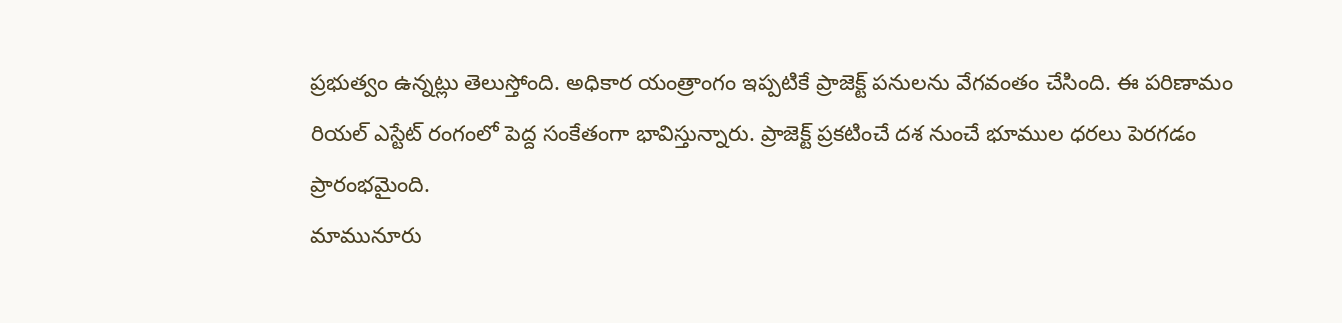ప్రభుత్వం ఉన్నట్లు తెలుస్తోంది. అధికార యంత్రాంగం ఇప్పటికే ప్రాజెక్ట్ పనులను వేగవంతం చేసింది. ఈ పరిణామం రియల్ ఎస్టేట్ రంగంలో పెద్ద సంకేతంగా భావిస్తున్నారు. ప్రాజెక్ట్ ప్రకటించే దశ నుంచే భూముల ధరలు పెరగడం ప్రారంభమైంది.
మామునూరు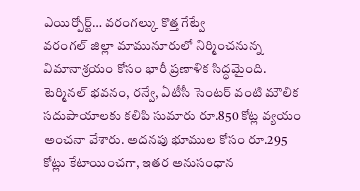ఎయిర్పోర్ట్… వరంగల్కు కొత్త గేట్వే
వరంగల్ జిల్లా మామునూరులో నిర్మించనున్న విమానాశ్రయం కోసం భారీ ప్రణాళిక సిద్ధమైంది. టెర్మినల్ భవనం, రన్వే, ఏటీసీ సెంటర్ వంటి మౌలిక సదుపాయాలకు కలిపి సుమారు రూ.850 కోట్ల వ్యయం అంచనా వేశారు. అదనపు భూముల కోసం రూ.295 కోట్లు కేటాయించగా, ఇతర అనుసంధాన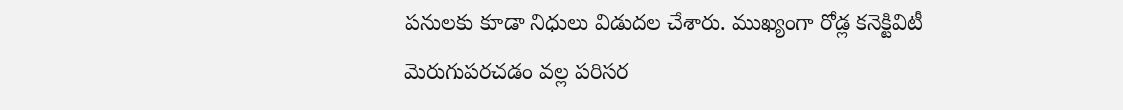పనులకు కూడా నిధులు విడుదల చేశారు. ముఖ్యంగా రోడ్ల కనెక్టివిటీ మెరుగుపరచడం వల్ల పరిసర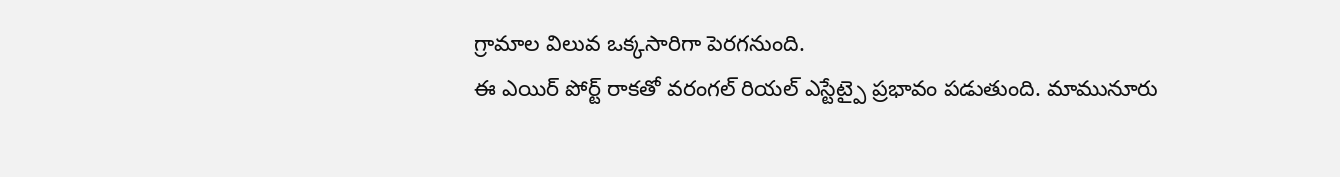గ్రామాల విలువ ఒక్కసారిగా పెరగనుంది.
ఈ ఎయిర్ పోర్ట్ రాకతో వరంగల్ రియల్ ఎస్టేట్పై ప్రభావం పడుతుంది. మామునూరు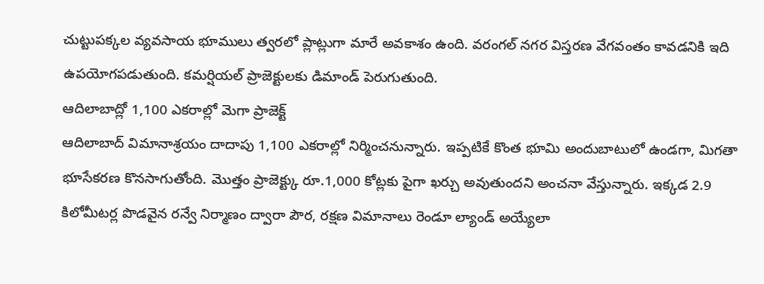చుట్టుపక్కల వ్యవసాయ భూములు త్వరలో ప్లాట్లుగా మారే అవకాశం ఉంది. వరంగల్ నగర విస్తరణ వేగవంతం కావడనికి ఇది ఉపయోగపడుతుంది. కమర్షియల్ ప్రాజెక్టులకు డిమాండ్ పెరుగుతుంది.
ఆదిలాబాద్లో 1,100 ఎకరాల్లో మెగా ప్రాజెక్ట్
ఆదిలాబాద్ విమానాశ్రయం దాదాపు 1,100 ఎకరాల్లో నిర్మించనున్నారు. ఇప్పటికే కొంత భూమి అందుబాటులో ఉండగా, మిగతా భూసేకరణ కొనసాగుతోంది. మొత్తం ప్రాజెక్ట్కు రూ.1,000 కోట్లకు పైగా ఖర్చు అవుతుందని అంచనా వేస్తున్నారు. ఇక్కడ 2.9 కిలోమీటర్ల పొడవైన రన్వే నిర్మాణం ద్వారా పౌర, రక్షణ విమానాలు రెండూ ల్యాండ్ అయ్యేలా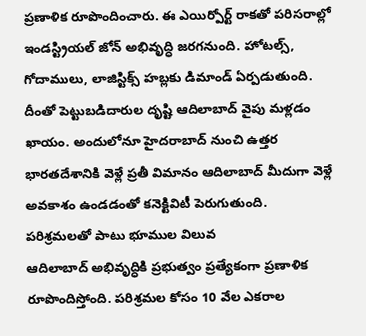ప్రణాళిక రూపొందించారు. ఈ ఎయిర్పోర్ట్ రాకతో పరిసరాల్లో ఇండస్ట్రియల్ జోన్ అభివృద్ధి జరగనుంది. హోటల్స్, గోదాములు, లాజిస్టిక్స్ హబ్లకు డిమాండ్ ఏర్పడుతుంది. దీంతో పెట్టుబడిదారుల దృష్టి ఆదిలాబాద్ వైపు మళ్లడం ఖాయం. అందులోనూ హైదరాబాద్ నుంచి ఉత్తర భారతదేశానికి వెళ్లే ప్రతీ విమానం ఆదిలాబాద్ మీదుగా వెళ్లే అవకాశం ఉండడంతో కనెక్టివిటీ పెరుగుతుంది.
పరిశ్రమలతో పాటు భూముల విలువ
ఆదిలాబాద్ అభివృద్ధికి ప్రభుత్వం ప్రత్యేకంగా ప్రణాళిక రూపొందిస్తోంది. పరిశ్రమల కోసం 10 వేల ఎకరాల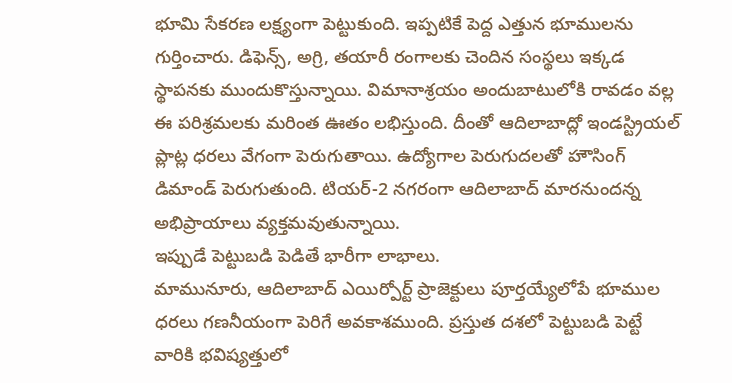భూమి సేకరణ లక్ష్యంగా పెట్టుకుంది. ఇప్పటికే పెద్ద ఎత్తున భూములను గుర్తించారు. డిఫెన్స్, అగ్రి, తయారీ రంగాలకు చెందిన సంస్థలు ఇక్కడ స్థాపనకు ముందుకొస్తున్నాయి. విమానాశ్రయం అందుబాటులోకి రావడం వల్ల ఈ పరిశ్రమలకు మరింత ఊతం లభిస్తుంది. దీంతో ఆదిలాబాద్లో ఇండస్ట్రియల్ ప్లాట్ల ధరలు వేగంగా పెరుగుతాయి. ఉద్యోగాల పెరుగుదలతో హౌసింగ్ డిమాండ్ పెరుగుతుంది. టియర్-2 నగరంగా ఆదిలాబాద్ మారనుందన్న అభిప్రాయాలు వ్యక్తమవుతున్నాయి.
ఇప్పుడే పెట్టుబడి పెడితే భారీగా లాభాలు.
మామునూరు, ఆదిలాబాద్ ఎయిర్పోర్ట్ ప్రాజెక్టులు పూర్తయ్యేలోపే భూముల ధరలు గణనీయంగా పెరిగే అవకాశముంది. ప్రస్తుత దశలో పెట్టుబడి పెట్టే వారికి భవిష్యత్తులో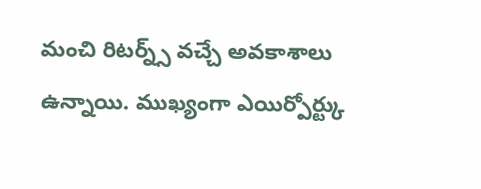మంచి రిటర్న్స్ వచ్చే అవకాశాలు ఉన్నాయి. ముఖ్యంగా ఎయిర్పోర్ట్కు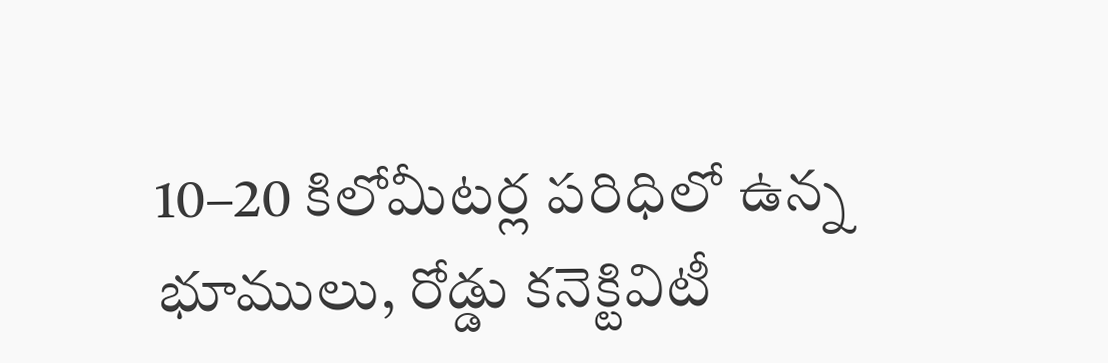10–20 కిలోమీటర్ల పరిధిలో ఉన్న భూములు, రోడ్డు కనెక్టివిటీ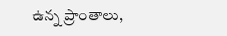ఉన్న ప్రాంతాలు,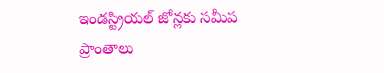ఇండస్ట్రియల్ జోన్లకు సమీప ప్రాంతాలు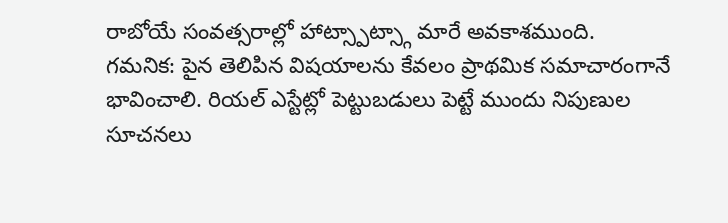రాబోయే సంవత్సరాల్లో హాట్స్పాట్స్గా మారే అవకాశముంది.
గమనిక: పైన తెలిపిన విషయాలను కేవలం ప్రాథమిక సమాచారంగానే భావించాలి. రియల్ ఎస్టేట్లో పెట్టుబడులు పెట్టే ముందు నిపుణుల సూచనలు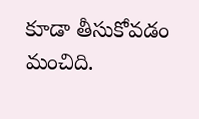కూడా తీసుకోవడం మంచిది.